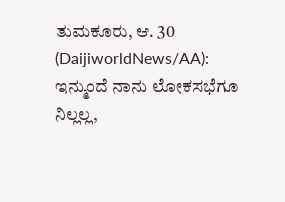ತುಮಕೂರು, ಆ. 30 (DaijiworldNews/AA): ಇನ್ಮುಂದೆ ನಾನು ಲೋಕಸಭೆಗೂ ನಿಲ್ಲಲ್ಲ,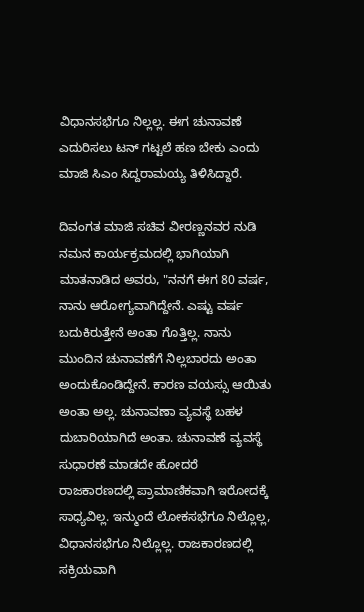ವಿಧಾನಸಭೆಗೂ ನಿಲ್ಲಲ್ಲ. ಈಗ ಚುನಾವಣೆ ಎದುರಿಸಲು ಟನ್ ಗಟ್ಟಲೆ ಹಣ ಬೇಕು ಎಂದು ಮಾಜಿ ಸಿಎಂ ಸಿದ್ದರಾಮಯ್ಯ ತಿಳಿಸಿದ್ದಾರೆ.

ದಿವಂಗತ ಮಾಜಿ ಸಚಿವ ವೀರಣ್ಣನವರ ನುಡಿ ನಮನ ಕಾರ್ಯಕ್ರಮದಲ್ಲಿ ಭಾಗಿಯಾಗಿ ಮಾತನಾಡಿದ ಅವರು, "ನನಗೆ ಈಗ 80 ವರ್ಷ, ನಾನು ಆರೋಗ್ಯವಾಗಿದ್ದೇನೆ. ಎಷ್ಟು ವರ್ಷ ಬದುಕಿರುತ್ತೇನೆ ಅಂತಾ ಗೊತ್ತಿಲ್ಲ. ನಾನು ಮುಂದಿನ ಚುನಾವಣೆಗೆ ನಿಲ್ಲಬಾರದು ಅಂತಾ ಅಂದುಕೊಂಡಿದ್ದೇನೆ. ಕಾರಣ ವಯಸ್ಸು ಆಯಿತು ಅಂತಾ ಅಲ್ಲ. ಚುನಾವಣಾ ವ್ಯವಸ್ಥೆ ಬಹಳ ದುಬಾರಿಯಾಗಿದೆ ಅಂತಾ. ಚುನಾವಣೆ ವ್ಯವಸ್ಥೆ ಸುಧಾರಣೆ ಮಾಡದೇ ಹೋದರೆ ರಾಜಕಾರಣದಲ್ಲಿ ಪ್ರಾಮಾಣಿಕವಾಗಿ ಇರೋದಕ್ಕೆ ಸಾಧ್ಯವಿಲ್ಲ. ಇನ್ಮುಂದೆ ಲೋಕಸಭೆಗೂ ನಿಲ್ಲೊಲ್ಲ, ವಿಧಾನಸಭೆಗೂ ನಿಲ್ಲೊಲ್ಲ. ರಾಜಕಾರಣದಲ್ಲಿ ಸಕ್ರಿಯವಾಗಿ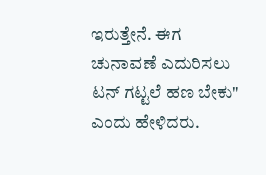ಇರುತ್ತೇನೆ. ಈಗ ಚುನಾವಣೆ ಎದುರಿಸಲು ಟನ್ ಗಟ್ಟಲೆ ಹಣ ಬೇಕು" ಎಂದು ಹೇಳಿದರು.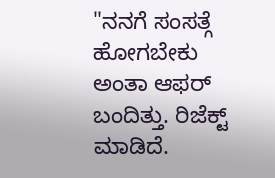"ನನಗೆ ಸಂಸತ್ಗೆ ಹೋಗಬೇಕು ಅಂತಾ ಆಫರ್ ಬಂದಿತ್ತು. ರಿಜೆಕ್ಟ್ ಮಾಡಿದೆ.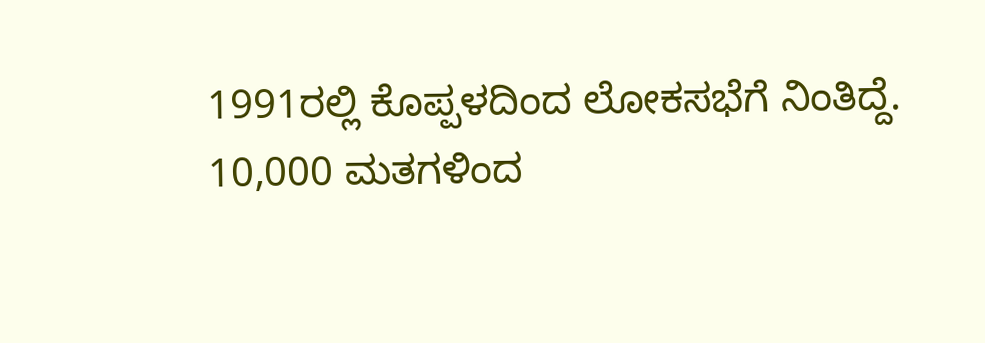1991ರಲ್ಲಿ ಕೊಪ್ಪಳದಿಂದ ಲೋಕಸಭೆಗೆ ನಿಂತಿದ್ದೆ. 10,000 ಮತಗಳಿಂದ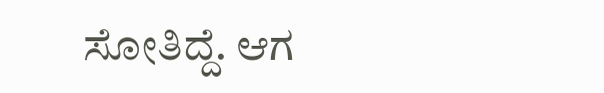ಸೋತಿದ್ದೆ. ಆಗ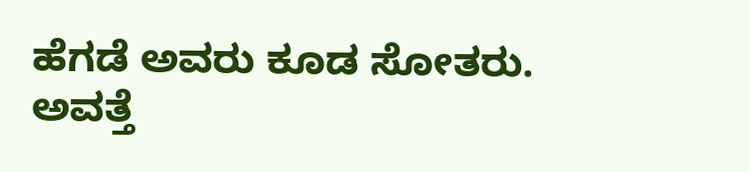ಹೆಗಡೆ ಅವರು ಕೂಡ ಸೋತರು. ಅವತ್ತೆ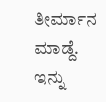ತೀರ್ಮಾನ ಮಾಡ್ದೆ. ಇನ್ನು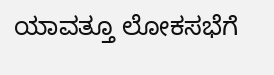ಯಾವತ್ತೂ ಲೋಕಸಭೆಗೆ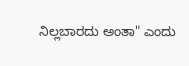ನಿಲ್ಲಬಾರದು ಅಂತಾ" ಎಂದು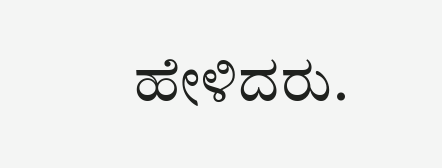ಹೇಳಿದರು.